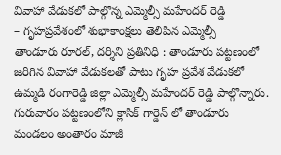వివాహా వేడుకలో పాల్గొన్న ఎమ్మెల్సీ మహేందర్ రెడ్డి
– గృహప్రవేశంలో శుభాకాంక్షలు తెలిపిన ఎమ్మెల్సీ
తాండూరు రూరల్, దర్శిని ప్రతినిధి : తాండూరు పట్టణంలో జరిగిన వివాహా వేడుకలతో పాటు గృహ ప్రవేశ వేడుకలో ఉమ్మడి రంగారెడ్డి జిల్లా ఎమ్మెల్సీ మహేందర్ రెడ్డి పాల్గొన్నారు. గురువారం పట్టణంలోని క్లాసిక్ గార్డెన్ లో తాండూరు మండలం అంతారం మాజీ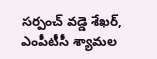సర్పంచ్ వడ్డె శేఖర్, ఎంపీటీసీ శ్యామల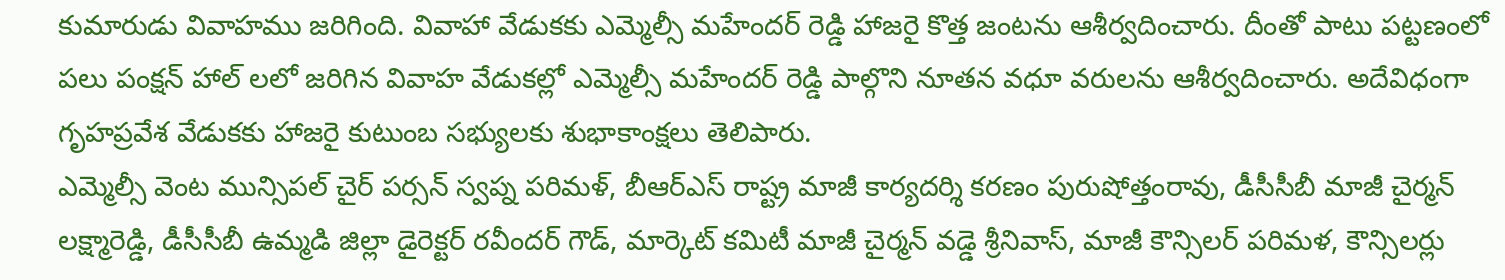కుమారుడు వివాహము జరిగింది. వివాహా వేడుకకు ఎమ్మెల్సీ మహేందర్ రెడ్డి హాజరై కొత్త జంటను ఆశీర్వదించారు. దీంతో పాటు పట్టణంలో పలు పంక్షన్ హాల్ లలో జరిగిన వివాహ వేడుకల్లో ఎమ్మెల్సీ మహేందర్ రెడ్డి పాల్గొని నూతన వధూ వరులను ఆశీర్వదించారు. అదేవిధంగా గృహప్రవేశ వేడుకకు హాజరై కుటుంబ సభ్యులకు శుభాకాంక్షలు తెలిపారు.
ఎమ్మెల్సీ వెంట మున్సిపల్ చైర్ పర్సన్ స్వప్న పరిమళ్, బీఆర్ఎస్ రాష్ట్ర మాజీ కార్యదర్శి కరణం పురుషోత్తంరావు, డీసీసీబీ మాజీ చైర్మన్ లక్ష్మారెడ్డి, డీసీసీబీ ఉమ్మడి జిల్లా డైరెక్టర్ రవీందర్ గౌడ్, మార్కెట్ కమిటీ మాజీ చైర్మన్ వడ్డె శ్రీనివాస్, మాజీ కౌన్సిలర్ పరిమళ, కౌన్సిలర్లు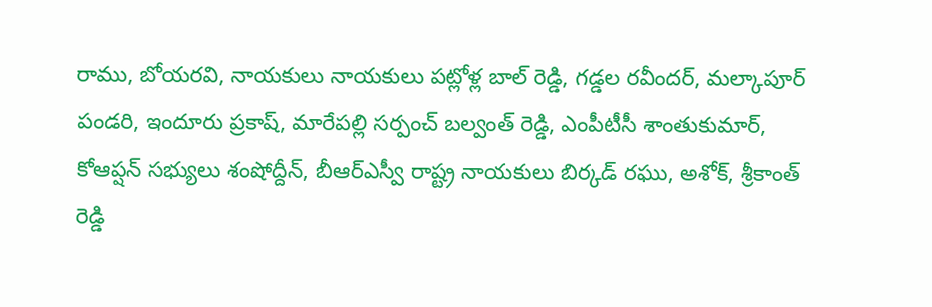రాము, బోయరవి, నాయకులు నాయకులు పట్లోళ్ల బాల్ రెడ్డి, గడ్డల రవీందర్, మల్కాపూర్ పండరి, ఇందూరు ప్రకాష్, మారేపల్లి సర్పంచ్ బల్వంత్ రెడ్డి, ఎంపీటీసీ శాంతుకుమార్, కోఆప్షన్ సభ్యులు శంషోద్దీన్, బీఆర్ఎస్వీ రాష్ట్ర నాయకులు బిర్కడ్ రఘు, అశోక్, శ్రీకాంత్ రెడ్డి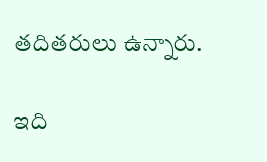తదితరులు ఉన్నారు.

ఇది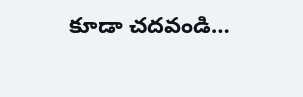కూడా చదవండి…